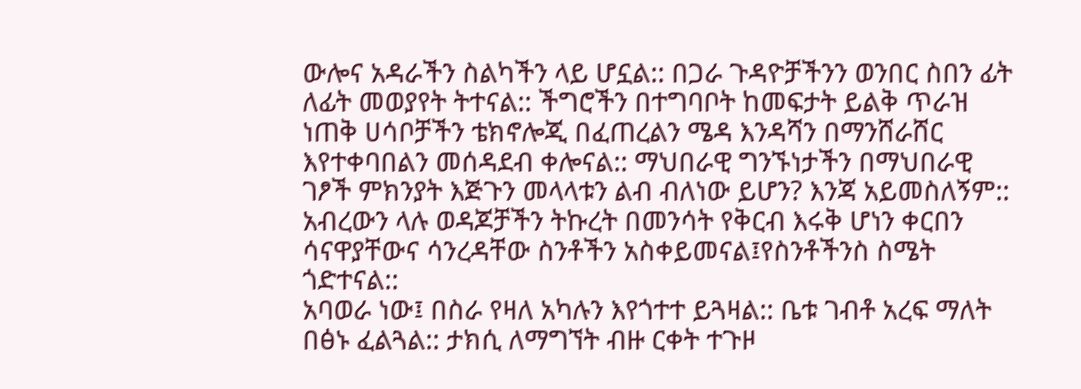ውሎና አዳራችን ስልካችን ላይ ሆኗል:: በጋራ ጉዳዮቻችንን ወንበር ስበን ፊት ለፊት መወያየት ትተናል:: ችግሮችን በተግባቦት ከመፍታት ይልቅ ጥራዝ ነጠቅ ሀሳቦቻችን ቴክኖሎጂ በፈጠረልን ሜዳ እንዳሻን በማንሸራሸር እየተቀባበልን መሰዳደብ ቀሎናል:: ማህበራዊ ግንኙነታችን በማህበራዊ ገፆች ምክንያት እጅጉን መላላቱን ልብ ብለነው ይሆን? እንጃ አይመስለኝም:: አብረውን ላሉ ወዳጆቻችን ትኩረት በመንሳት የቅርብ እሩቅ ሆነን ቀርበን ሳናዋያቸውና ሳንረዳቸው ስንቶችን አስቀይመናል፤የስንቶችንስ ስሜት ጎድተናል::
አባወራ ነው፤ በስራ የዛለ አካሉን እየጎተተ ይጓዛል:: ቤቱ ገብቶ አረፍ ማለት በፅኑ ፈልጓል:: ታክሲ ለማግኘት ብዙ ርቀት ተጉዞ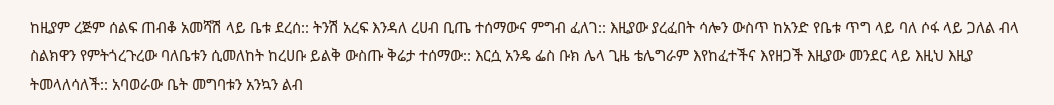ከዚያም ረጅም ሰልፍ ጠብቆ አመሻሽ ላይ ቤቱ ደረሰ:: ትንሽ አረፍ እንዳለ ረሀብ ቢጤ ተሰማውና ምግብ ፈለገ:: እዚያው ያረፈበት ሳሎን ውስጥ ከአንድ የቤቱ ጥግ ላይ ባለ ሶፋ ላይ ጋለል ብላ ስልክዋን የምትጎረጉረው ባለቤቱን ሲመለከት ከረሀቡ ይልቅ ውስጡ ቅሬታ ተሰማው:: እርሷ አንዴ ፌስ ቡክ ሌላ ጊዜ ቴሌግራም እየከፈተችና እየዘጋች እዚያው መንደር ላይ እዚህ እዚያ ትመላለሳለች:: አባወራው ቤት መግባቱን አንኳን ልብ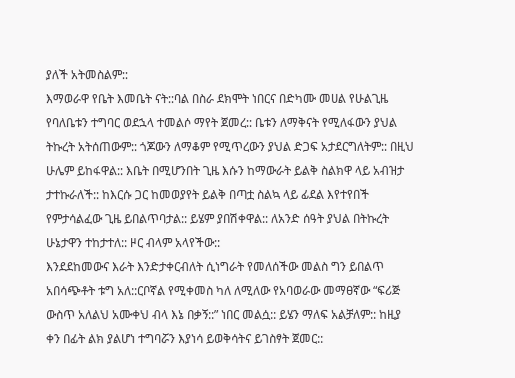ያለች አትመስልም::
እማወራዋ የቤት እመቤት ናት::ባል በስራ ደክሞት ነበርና በድካሙ መሀል የሁልጊዜ የባለቤቱን ተግባር ወደኋላ ተመልሶ ማየት ጀመረ:: ቤቱን ለማቅናት የሚለፋውን ያህል ትኩረት አትሰጠውም:: ጎጆውን ለማቆም የሚጥረውን ያህል ድጋፍ አታደርግለትም:: በዚህ ሁሌም ይከፋዋል:: እቤት በሚሆንበት ጊዜ እሱን ከማውራት ይልቅ ስልክዋ ላይ አብዝታ ታተኩራለች:: ከእርሱ ጋር ከመወያየት ይልቅ በጣቷ ስልኳ ላይ ፊደል እየተየበች የምታሳልፈው ጊዜ ይበልጥባታል:: ይሄም ያበሽቀዋል:: ለአንድ ሰዓት ያህል በትኩረት ሁኔታዋን ተከታተለ:: ዞር ብላም አላየችው::
እንደደከመውና እራት እንድታቀርብለት ሲነግራት የመለሰችው መልስ ግን ይበልጥ አበሳጭቶት ቱግ አለ::ርቦኛል የሚቀመስ ካለ ለሚለው የአባወራው መማፀኛው “ፍሪጅ ውስጥ አለልህ አሙቀህ ብላ እኔ በቃኝ::” ነበር መልሷ:: ይሄን ማለፍ አልቻለም:: ከዚያ ቀን በፊት ልክ ያልሆነ ተግባሯን እያነሳ ይወቅሳትና ይገስፃት ጀመር::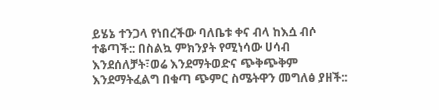ይሄኔ ተንጋላ የነበረችው ባለቤቱ ቀና ብላ ከእሷ ብሶ ተቆጣች:: በስልኳ ምክንያት የሚነሳው ሀሳብ እንደሰለቻት፣ወሬ እንደማትወድና ጭቅጭቅም እንደማትፈልግ በቁጣ ጭምር ስሜትዋን መግለፅ ያዘች::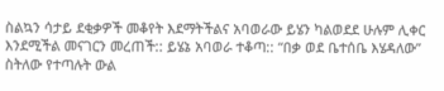ስልኳን ሳታይ ደቂቃዎች መቆየት እደማትችልና አባወራው ይሄን ካልወደደ ሁሉም ሊቀር እንደሚችል መናገርን መረጠች:: ይሄኔ አባወራ ተቆጣ:: “በቃ ወደ ቤተሰቤ እሄዳለው” ስትለው የተጣሉት ውል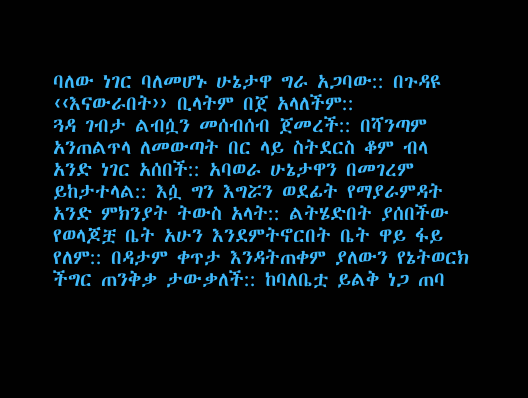ባለው ነገር ባለመሆኑ ሁኔታዋ ግራ አጋባው:: በጉዳዩ ‹‹እናውራበት›› ቢላትም በጀ አላለችም::
ጓዳ ገብታ ልብሷን መሰብሰብ ጀመረች:: በሻንጣም አንጠልጥላ ለመውጣት በር ላይ ስትደርስ ቆም ብላ አንድ ነገር አሰበች:: አባወራ ሁኔታዋን በመገረም ይከታተላል:: እሷ ግን እግሯን ወደፊት የማያራምዳት አንድ ምክንያት ትውስ አላት:: ልትሄድበት ያሰበችው የወላጆቿ ቤት አሁን እንደምትኖርበት ቤት ዋይ ፋይ የለም:: በዳታም ቀጥታ እንዳትጠቀም ያለውን የኔትወርክ ችግር ጠንቅቃ ታውቃለች:: ከባለቤቷ ይልቅ ነጋ ጠባ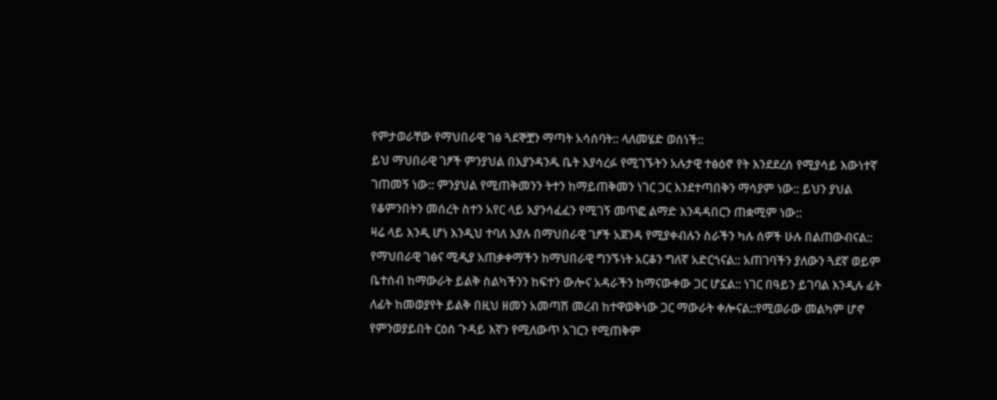የምታወራቸው የማህበራዊ ገፅ ጓደኞቿን ማጣት አሳሰባት:: ላለመሄድ ወሰነች::
ይህ ማህበራዊ ገፆች ምንያህል በእያንዳንዱ ቤት እያሳረፉ የሚገኙትን አሉታዊ ተፅዕኖ የት እንደደረሰ የሚያሳይ እውነተኛ ገጠመኝ ነው:: ምንያህል የሚጠቅመንን ትተን ከማይጠቅመን ነገር ጋር እንደተጣበቅን ማሳያም ነው:: ይህን ያህል የቆምንበትን መሰረት ስተን አየር ላይ እያንሳፈፈን የሚገኝ መጥፎ ልማድ እንዳዳበርን ጠቋሚም ነው::
ዛሬ ላይ እንዲ ሆነ እንዲህ ተባለ እያሉ በማህበራዊ ገፆች አጀንዳ የሚያቀብሉን ስራችን ካሉ ሰዎች ሁሉ በልጠውብናል:: የማህበራዊ ገፅና ሚዲያ አጠቃቀማችን ከማህበራዊ ግንኙነት አርቆን ግለኛ አድርጎናል:: አጠገባችን ያለውን ጓደኛ ወይም ቤተሰብ ከማውራት ይልቅ ስልካችንን ከፍተን ውሎና አዳራችን ከማናውቀው ጋር ሆኗል:: ነገር በዓይን ይገባል እንዲሉ ፊት ለፊት ከመወያየት ይልቅ በዚህ ዘመን አመጣሽ መረብ ከተዋወቅነው ጋር ማውራት ቀሎናል::የሚወራው መልካም ሆኖ የምንወያይበት ርዕሰ ጉዳይ እኛን የሚለውጥ አገርን የሚጠቅም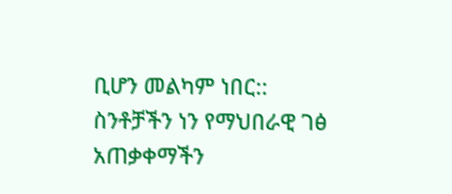ቢሆን መልካም ነበር::
ስንቶቻችን ነን የማህበራዊ ገፅ አጠቃቀማችን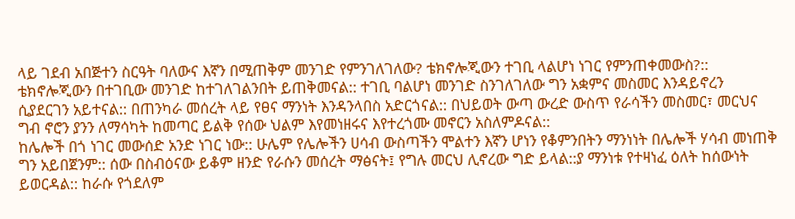ላይ ገደብ አበጅተን ስርዓት ባለውና እኛን በሚጠቅም መንገድ የምንገለገለው? ቴክኖሎጂውን ተገቢ ላልሆነ ነገር የምንጠቀመውስ?:: ቴክኖሎጂውን በተገቢው መንገድ ከተገለገልንበት ይጠቅመናል:: ተገቢ ባልሆነ መንገድ ስንገለገለው ግን አቋምና መስመር እንዳይኖረን ሲያደርገን አይተናል:: በጠንካራ መሰረት ላይ የፀና ማንነት እንዳንላበስ አድርጎናል:: በህይወት ውጣ ውረድ ውስጥ የራሳችን መስመር፣ መርህና ግብ ኖሮን ያንን ለማሳካት ከመጣር ይልቅ የሰው ህልም እየመነዘሩና እየተረጎሙ መኖርን አስለምዶናል::
ከሌሎች በጎ ነገር መውሰድ አንድ ነገር ነው:: ሁሌም የሌሎችን ሀሳብ ውስጣችን ሞልተን እኛን ሆነን የቆምንበትን ማንነነት በሌሎች ሃሳብ መነጠቅ ግን አይበጀንም:: ሰው በስብዕናው ይቆም ዘንድ የራሱን መሰረት ማፅናት፤ የግሉ መርህ ሊኖረው ግድ ይላል::ያ ማንነቱ የተዛነፈ ዕለት ከሰውነት ይወርዳል:: ከራሱ የጎደለም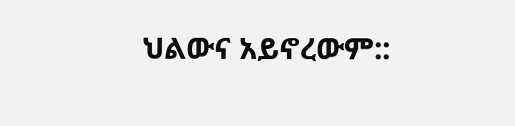ህልውና አይኖረውም::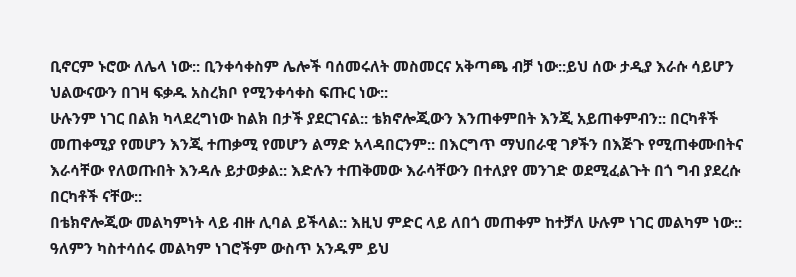ቢኖርም ኑሮው ለሌላ ነው:: ቢንቀሳቀስም ሌሎች ባሰመሩለት መስመርና አቅጣጫ ብቻ ነው::ይህ ሰው ታዲያ እራሱ ሳይሆን ህልውናውን በገዛ ፍቃዱ አስረክቦ የሚንቀሳቀስ ፍጡር ነው::
ሁሉንም ነገር በልክ ካላደረግነው ከልክ በታች ያደርገናል:: ቴክኖሎጂውን እንጠቀምበት እንጂ አይጠቀምብን:: በርካቶች መጠቀሚያ የመሆን እንጂ ተጠቃሚ የመሆን ልማድ አላዳበርንም:: በእርግጥ ማህበራዊ ገፆችን በእጅጉ የሚጠቀሙበትና እራሳቸው የለወጡበት እንዳሉ ይታወቃል:: እድሉን ተጠቅመው እራሳቸውን በተለያየ መንገድ ወደሚፈልጉት በጎ ግብ ያደረሱ በርካቶች ናቸው::
በቴክኖሎጂው መልካምነት ላይ ብዙ ሊባል ይችላል:: እዚህ ምድር ላይ ለበጎ መጠቀም ከተቻለ ሁሉም ነገር መልካም ነው:: ዓለምን ካስተሳሰሩ መልካም ነገሮችም ውስጥ አንዱም ይህ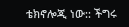ቴክኖሎጂ ነው:: ችግሩ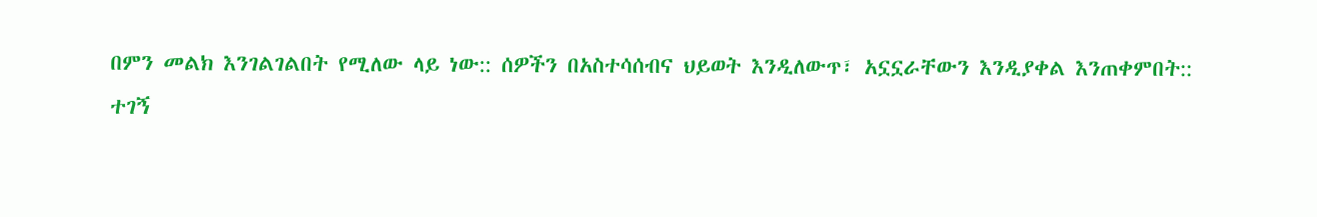በምን መልክ እንገልገልበት የሚለው ላይ ነው:: ሰዎችን በአስተሳሰብና ህይወት እንዲለውጥ፣ አኗኗራቸውን እንዲያቀል እንጠቀምበት::
ተገኝ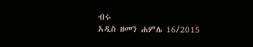ብሩ
አዲስ ዘመን ሐምሌ 16/2015